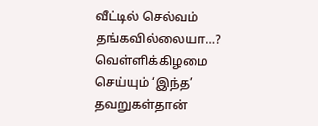வீட்டில் செல்வம் தங்கவில்லையா…? வெள்ளிக்கிழமை செய்யும் ‘இந்த’ தவறுகள்தான்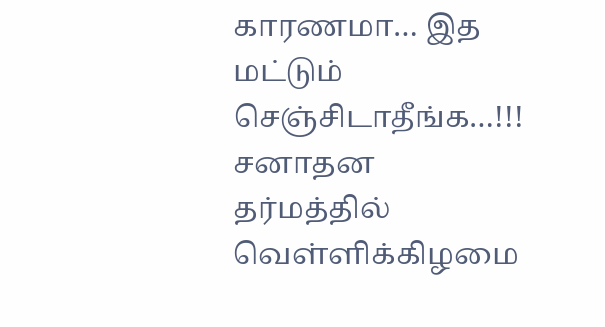காரணமா… இத மட்டும் செஞ்சிடாதீங்க…!!!
சனாதன தர்மத்தில் வெள்ளிக்கிழமை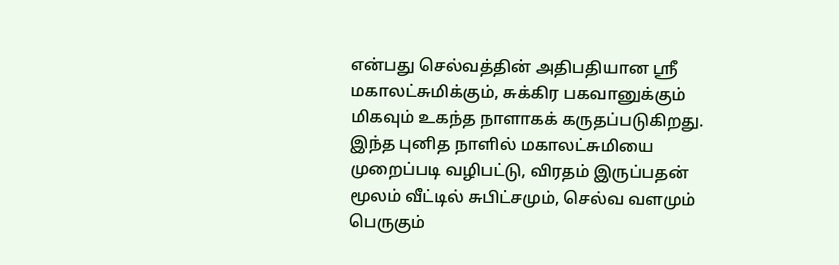என்பது செல்வத்தின் அதிபதியான ஸ்ரீ மகாலட்சுமிக்கும், சுக்கிர பகவானுக்கும் மிகவும் உகந்த நாளாகக் கருதப்படுகிறது. இந்த புனித நாளில் மகாலட்சுமியை முறைப்படி வழிபட்டு, விரதம் இருப்பதன் மூலம் வீட்டில் சுபிட்சமும், செல்வ வளமும் பெருகும்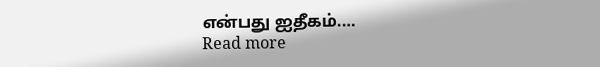என்பது ஐதீகம்.…
Read more